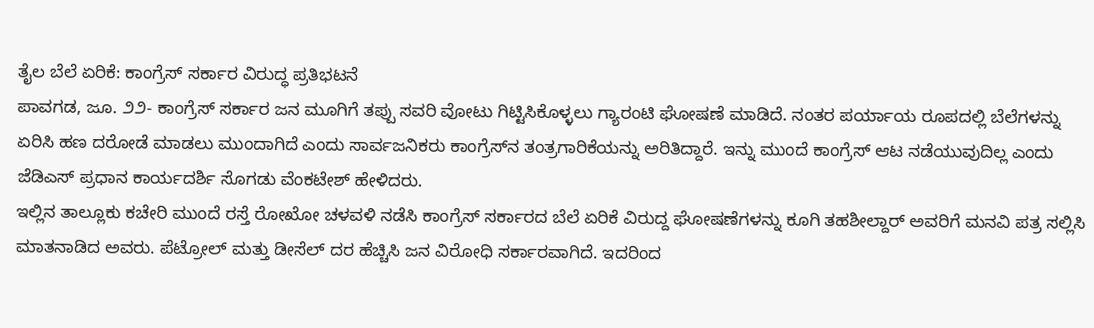ತೈಲ ಬೆಲೆ ಏರಿಕೆ: ಕಾಂಗ್ರೆಸ್ ಸರ್ಕಾರ ವಿರುದ್ಧ ಪ್ರತಿಭಟನೆ
ಪಾವಗಡ, ಜೂ. ೨೨- ಕಾಂಗ್ರೆಸ್ ಸರ್ಕಾರ ಜನ ಮೂಗಿಗೆ ತಪ್ಪು ಸವರಿ ವೋಟು ಗಿಟ್ಟಿಸಿಕೊಳ್ಳಲು ಗ್ಯಾರಂಟಿ ಘೋಷಣೆ ಮಾಡಿದೆ. ನಂತರ ಪರ್ಯಾಯ ರೂಪದಲ್ಲಿ ಬೆಲೆಗಳನ್ನು ಏರಿಸಿ ಹಣ ದರೋಡೆ ಮಾಡಲು ಮುಂದಾಗಿದೆ ಎಂದು ಸಾರ್ವಜನಿಕರು ಕಾಂಗ್ರೆಸ್‌ನ ತಂತ್ರಗಾರಿಕೆಯನ್ನು ಅರಿತಿದ್ದಾರೆ. ಇನ್ನು ಮುಂದೆ ಕಾಂಗ್ರೆಸ್ ಆಟ ನಡೆಯುವುದಿಲ್ಲ ಎಂದು ಜೆಡಿಎಸ್ ಪ್ರಧಾನ ಕಾರ್ಯದರ್ಶಿ ಸೊಗಡು ವೆಂಕಟೇಶ್ ಹೇಳಿದರು.
ಇಲ್ಲಿನ ತಾಲ್ಲೂಕು ಕಚೇರಿ ಮುಂದೆ ರಸ್ತೆ ರೋಖೋ ಚಳವಳಿ ನಡೆಸಿ ಕಾಂಗ್ರೆಸ್ ಸರ್ಕಾರದ ಬೆಲೆ ಏರಿಕೆ ವಿರುದ್ದ ಘೋಷಣೆಗಳನ್ನು ಕೂಗಿ ತಹಶೀಲ್ದಾರ್ ಅವರಿಗೆ ಮನವಿ ಪತ್ರ ಸಲ್ಲಿಸಿ ಮಾತನಾಡಿದ ಅವರು. ಪೆಟ್ರೋಲ್ ಮತ್ತು ಡೀಸೆಲ್ ದರ ಹೆಚ್ಚಿಸಿ ಜನ ವಿರೋಧಿ ಸರ್ಕಾರವಾಗಿದೆ. ಇದರಿಂದ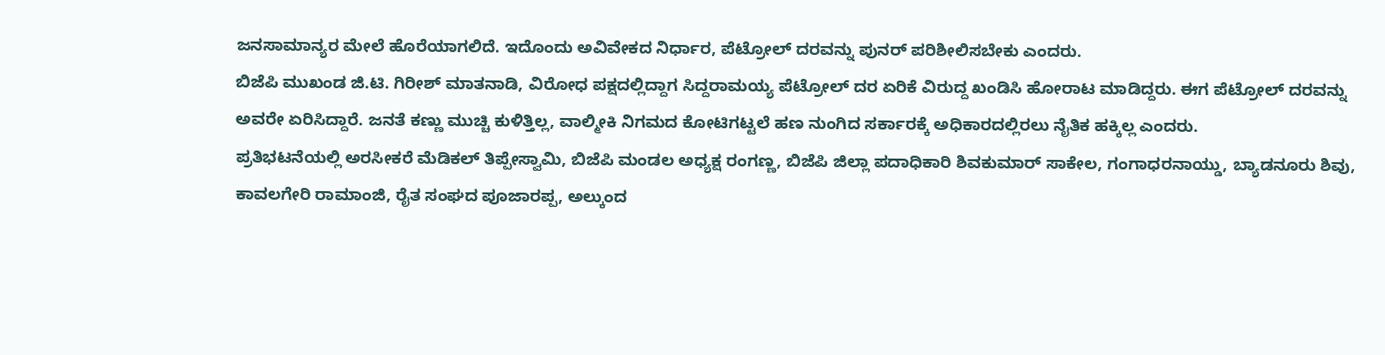ಜನಸಾಮಾನ್ಯರ ಮೇಲೆ ಹೊರೆಯಾಗಲಿದೆ. ಇದೊಂದು ಅವಿವೇಕದ ನಿರ್ಧಾರ, ಪೆಟ್ರೋಲ್ ದರವನ್ನು ಪುನರ್ ಪರಿಶೀಲಿಸಬೇಕು ಎಂದರು.
ಬಿಜೆಪಿ ಮುಖಂಡ ಜಿ.ಟಿ. ಗಿರೀಶ್ ಮಾತನಾಡಿ, ವಿರೋಧ ಪಕ್ಷದಲ್ಲಿದ್ದಾಗ ಸಿದ್ದರಾಮಯ್ಯ ಪೆಟ್ರೋಲ್ ದರ ಏರಿಕೆ ವಿರುದ್ದ ಖಂಡಿಸಿ ಹೋರಾಟ ಮಾಡಿದ್ದರು. ಈಗ ಪೆಟ್ರೋಲ್ ದರವನ್ನು ಅವರೇ ಏರಿಸಿದ್ದಾರೆ. ಜನತೆ ಕಣ್ಣು ಮುಚ್ಚಿ ಕುಳಿತ್ತಿಲ್ಲ, ವಾಲ್ಮೀಕಿ ನಿಗಮದ ಕೋಟಿಗಟ್ಟಲೆ ಹಣ ನುಂಗಿದ ಸರ್ಕಾರಕ್ಕೆ ಅಧಿಕಾರದಲ್ಲಿರಲು ನೈತಿಕ ಹಕ್ಕಿಲ್ಲ ಎಂದರು.
ಪ್ರತಿಭಟನೆಯಲ್ಲಿ ಅರಸೀಕರೆ ಮೆಡಿಕಲ್ ತಿಪ್ಪೇಸ್ವಾಮಿ, ಬಿಜೆಪಿ ಮಂಡಲ ಅಧ್ಯಕ್ಷ ರಂಗಣ್ಣ, ಬಿಜೆಪಿ ಜಿಲ್ಲಾ ಪದಾಧಿಕಾರಿ ಶಿವಕುಮಾರ್ ಸಾಕೇಲ, ಗಂಗಾಧರನಾಯ್ಡು, ಬ್ಯಾಡನೂರು ಶಿವು, ಕಾವಲಗೇರಿ ರಾಮಾಂಜಿ, ರೈತ ಸಂಘದ ಪೂಜಾರಪ್ಪ, ಅಲ್ಕುಂದ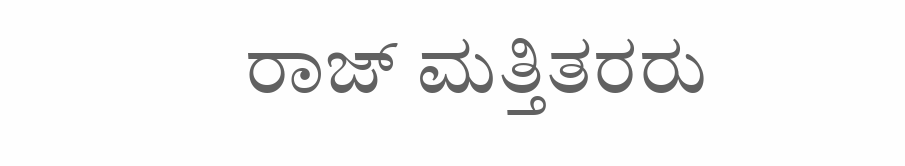ರಾಜ್ ಮತ್ತಿತರರು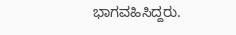ಭಾಗವಹಿಸಿದ್ದರು.